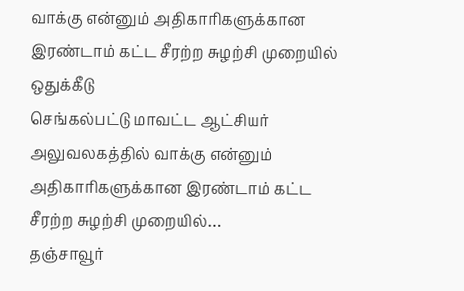வாக்கு என்னும் அதிகாரிகளுக்கான இரண்டாம் கட்ட சீரற்ற சுழற்சி முறையில் ஒதுக்கீடு
செங்கல்பட்டு மாவட்ட ஆட்சியர் அலுவலகத்தில் வாக்கு என்னும் அதிகாரிகளுக்கான இரண்டாம் கட்ட சீரற்ற சுழற்சி முறையில்…
தஞ்சாவூர்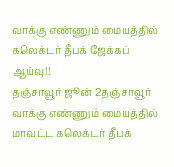வாக்கு எண்ணும் மையத்தில் கலெக்டர் தீபக் ஜேக்கப் ஆய்வு!!
தஞ்சாவூர் ஜூன் 2தஞ்சாவூர் வாக்கு எண்ணும் மையத்தில் மாவட்ட கலெக்டர் தீபக்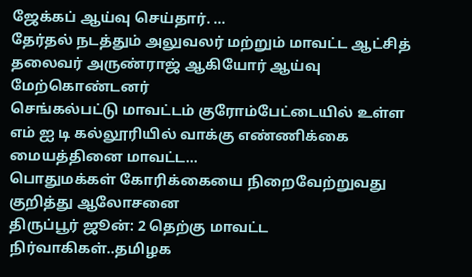ஜேக்கப் ஆய்வு செய்தார். …
தேர்தல் நடத்தும் அலுவலர் மற்றும் மாவட்ட ஆட்சித் தலைவர் அருண்ராஜ் ஆகியோர் ஆய்வு மேற்கொண்டனர்
செங்கல்பட்டு மாவட்டம் குரோம்பேட்டையில் உள்ள எம் ஐ டி கல்லூரியில் வாக்கு எண்ணிக்கை மையத்தினை மாவட்ட…
பொதுமக்கள் கோரிக்கையை நிறைவேற்றுவது குறித்து ஆலோசனை
திருப்பூர் ஜூன்: 2 தெற்கு மாவட்ட நிர்வாகிகள்..தமிழக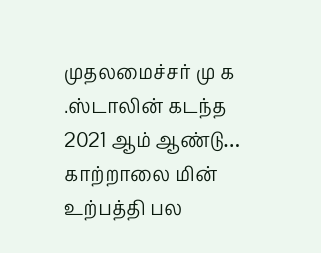முதலமைச்சர் மு க .ஸ்டாலின் கடந்த 2021 ஆம் ஆண்டு…
காற்றாலை மின் உற்பத்தி பல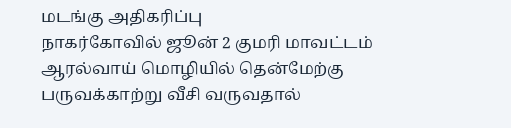மடங்கு அதிகரிப்பு
நாகர்கோவில் ஜூன் 2 குமரி மாவட்டம் ஆரல்வாய் மொழியில் தென்மேற்கு பருவக்காற்று வீசி வருவதால்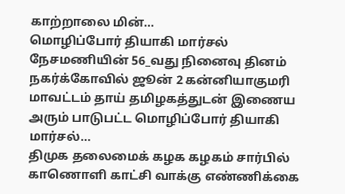காற்றாலை மின்…
மொழிப்போர் தியாகி மார்சல் நேசமணியின் 56_வது நினைவு தினம்
நகர்க்கோவில் ஜூன் 2 கன்னியாகுமரி மாவட்டம் தாய் தமிழகத்துடன் இணைய அரும் பாடுபட்ட மொழிப்போர் தியாகி மார்சல்…
திமுக தலைமைக் கழக கழகம் சார்பில் காணொளி காட்சி வாக்கு எண்ணிக்கை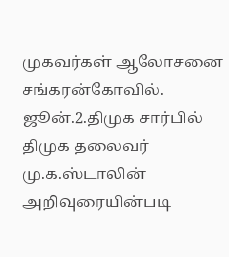முகவர்கள் ஆலோசனை
சங்கரன்கோவில். ஜூன்.2.திமுக சார்பில் திமுக தலைவர் மு.க.ஸ்டாலின் அறிவுரையின்படி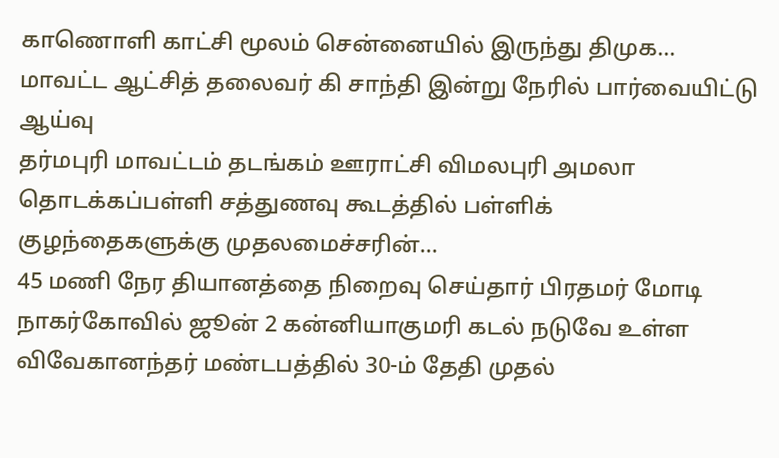காணொளி காட்சி மூலம் சென்னையில் இருந்து திமுக…
மாவட்ட ஆட்சித் தலைவர் கி சாந்தி இன்று நேரில் பார்வையிட்டு ஆய்வு
தர்மபுரி மாவட்டம் தடங்கம் ஊராட்சி விமலபுரி அமலா தொடக்கப்பள்ளி சத்துணவு கூடத்தில் பள்ளிக் குழந்தைகளுக்கு முதலமைச்சரின்…
45 மணி நேர தியானத்தை நிறைவு செய்தார் பிரதமர் மோடி
நாகர்கோவில் ஜூன் 2 கன்னியாகுமரி கடல் நடுவே உள்ள விவேகானந்தர் மண்டபத்தில் 30-ம் தேதி முதல்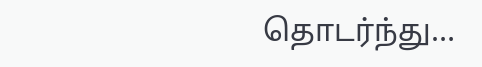தொடர்ந்து…